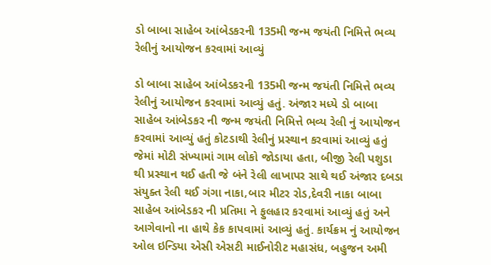ડો બાબા સાહેબ આંબેડકરની 135મી જન્મ જયંતી નિમિત્તે ભવ્ય રેલીનું આયોજન કરવામાં આવ્યું

ડો બાબા સાહેબ આંબેડકરની 135મી જન્મ જયંતી નિમિત્તે ભવ્ય રેલીનું આયોજન કરવામાં આવ્યું હતું. અંજાર મધ્યે ડો બાબા સાહેબ આંબેડકર ની જન્મ જયંતી નિમિત્તે ભવ્ય રેલી નું આયોજન કરવામાં આવ્યું હતું કોટડાથી રેલીનું પ્રસ્થાન કરવામાં આવ્યું હતું જેમાં મોટી સંખ્યામાં ગામ લોકો જોડાયા હતા, બીજી રેલી પશુડા થી પ્રસ્થાન થઈ હતી જે બંને રેલી લાખાપર સાથે થઈ અંજાર દબડા સંયુક્ત રેલી થઈ ગંગા નાકા,બાર મીટર રોડ,દેવરી નાકા બાબા સાહેબ આંબેડકર ની પ્રતિમા ને ફુલહાર કરવામાં આવ્યું હતું અને આગેવાનો ના હાથે કેક કાપવામાં આવ્યું હતું. કાર્યક્રમ નું આયોજન ઓલ ઇન્ડિયા એસી એસટી માઈનોરીટ મહાસંધ, બહુજન અમી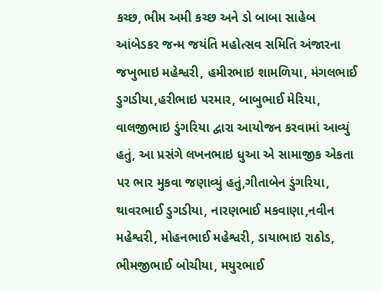કચ્છ, ભીમ અમી કચ્છ અને ડો બાબા સાહેબ આંબેડકર જન્મ જયંતિ મહોત્સવ સમિતિ અંજારના જખુભાઇ મહેશ્વરી, હમીરભાઇ શામળિયા, મંગલભાઈ ડુગડીયા,હરીભાઇ પરમાર, બાબુભાઈ મેરિયા, વાલજીભાઇ ડુંગરિયા દ્વારા આયોજન કરવામાં આવ્યું હતું, આ પ્રસંગે લખનભાઇ ધુઆ એ સામાજીક એકતા પર ભાર મુકવા જણાવ્યું હતું,ગીતાબેન ડુંગરિયા, થાવરભાઈ ડુગડીયા, નારણભાઈ મકવાણા,નવીન મહેશ્વરી, મોહનભાઈ મહેશ્વરી, ડાયાભાઇ રાઠોડ, ભીમજીભાઈ બોચીયા, મયુરભાઈ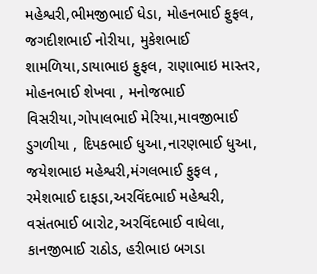મહેશ્વરી,ભીમજીભાઈ ધેડા, મોહનભાઈ ફુફલ, જગદીશભાઈ નોરીયા, મુકેશભાઈ શામળિયા,ડાયાભાઇ ફુફલ, રાણાભાઇ માસ્તર, મોહનભાઈ શેખવા , મનોજભાઈ વિસરીયા,ગોપાલભાઈ મેરિયા,માવજીભાઈ ડુગળીયા , દિપકભાઈ ધુઆ,નારણભાઈ ધુઆ, જયેશભાઇ મહેશ્વરી,મંગલભાઈ ફુફલ , રમેશભાઈ દાફડા,અરવિંદભાઈ મહેશ્વરી, વસંતભાઈ બારોટ,અરવિંદભાઈ વાધેલા, કાનજીભાઈ રાઠોડ, હરીભાઇ બગડા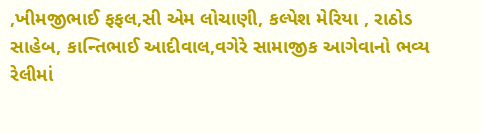,ખીમજીભાઈ ફફલ,સી એમ લોચાણી, કલ્પેશ મેરિયા , રાઠોડ સાહેબ, કાન્તિભાઈ આદીવાલ,વગેરે સામાજીક આગેવાનો ભવ્ય રેલીમાં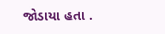જોડાયા હતા .